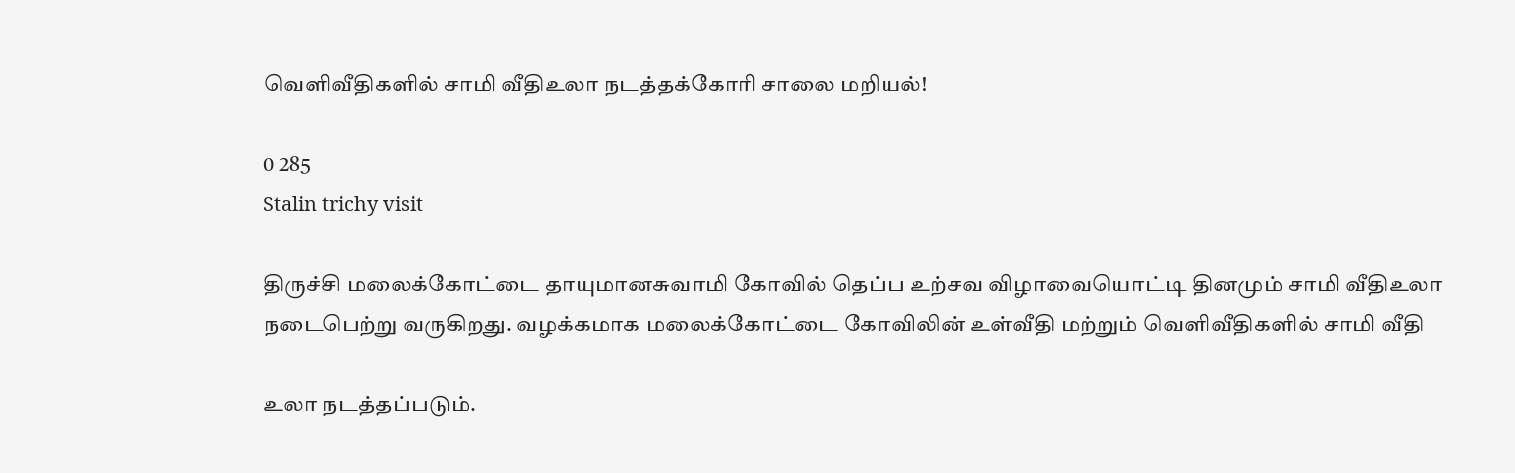வெளிவீதிகளில் சாமி வீதிஉலா நடத்தக்கோரி சாலை மறியல்!

0 285
Stalin trichy visit

திருச்சி மலைக்கோட்டை தாயுமானசுவாமி கோவில் தெப்ப உற்சவ விழாவையொட்டி தினமும் சாமி வீதிஉலா நடைபெற்று வருகிறது. வழக்கமாக மலைக்கோட்டை கோவிலின் உள்வீதி மற்றும் வெளிவீதிகளில் சாமி வீதி

உலா நடத்தப்படும்.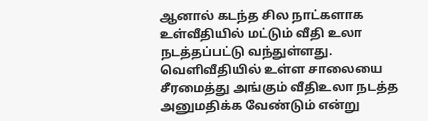ஆனால் கடந்த சில நாட்களாக உள்வீதியில் மட்டும் வீதி உலா நடத்தப்பட்டு வந்துள்ளது. வெளிவீதியில் உள்ள சாலையை சீரமைத்து அங்கும் வீதிஉலா நடத்த அனுமதிக்க வேண்டும் என்று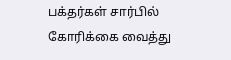பக்தர்கள் சார்பில் கோரிக்கை வைத்து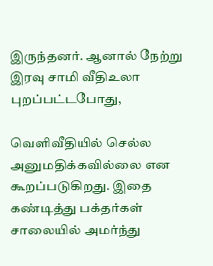இருந்தனர். ஆனால் நேற்று இரவு சாமி வீதிஉலா புறப்பட்டபோது,

வெளிவீதியில் செல்ல அனுமதிக்கவில்லை என கூறப்படுகிறது. இதை கண்டித்து பக்தர்கள் சாலையில் அமர்ந்து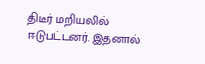திடீர் மறியலில் ஈடுபட்டனர். இதனால்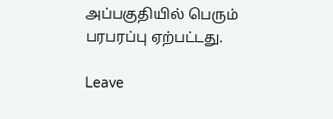அப்பகுதியில் பெரும் பரபரப்பு ஏற்பட்டது.

Leave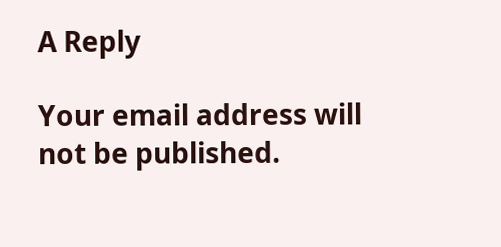A Reply

Your email address will not be published.